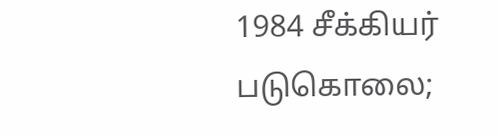1984 சீக்கியர் படுகொலை;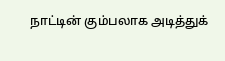நாட்டின் கும்பலாக அடித்துக்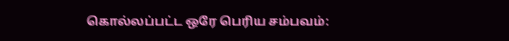கொல்லப்பட்ட ஒரே பெரிய சம்பவம்: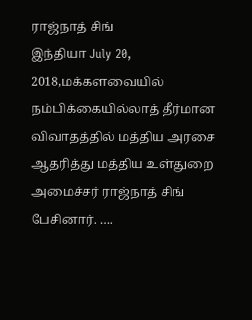ராஜ்நாத் சிங்
இந்தியா July 20, 2018,மக்களவையில் நம்பிக்கையில்லாத் தீர்மான விவாதத்தில் மத்திய அரசை ஆதரித்து மத்திய உள்துறை அமைச்சர் ராஜ்நாத் சிங் பேசினார். ….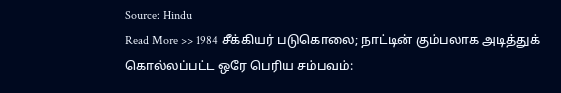Source: Hindu
Read More >> 1984 சீக்கியர் படுகொலை; நாட்டின் கும்பலாக அடித்துக் கொல்லப்பட்ட ஒரே பெரிய சம்பவம்: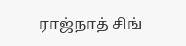ராஜ்நாத் சிங்